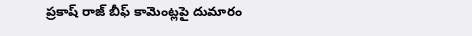ప్రకాష్ రాజ్ బీఫ్ కామెంట్లపై దుమారం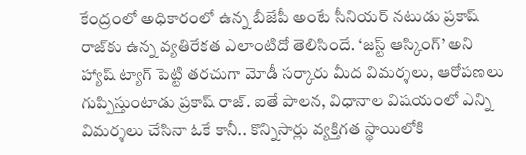కేంద్రంలో అధికారంలో ఉన్న బీజేపీ అంటే సీనియర్ నటుడు ప్రకాష్ రాజ్‌కు ఉన్న వ్యతిరేకత ఎలాంటిదో తెలిసిందే. ‘జస్ట్ ఆస్కింగ్’ అని హ్యాష్ ట్యాగ్ పెట్టి తరచుగా మోడీ సర్కారు మీద విమర్శలు, ఆరోపణలు గుప్పిస్తుంటాడు ప్రకాష్ రాజ్. ఐతే పాలన, విధానాల విషయంలో ఎన్ని విమర్శలు చేసినా ఓకే కానీ.. కొన్నిసార్లు వ్యక్తిగత స్థాయిలోకి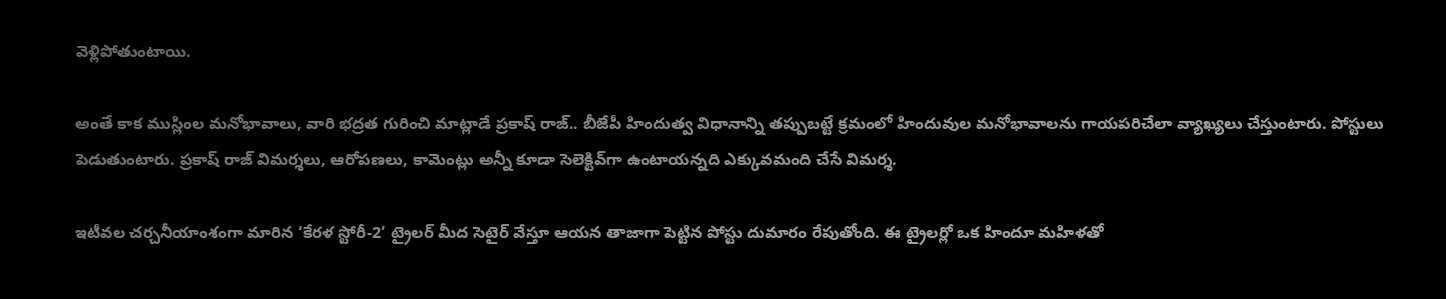వెళ్లిపోతుంటాయి.

అంతే కాక ముస్లింల మనోభావాలు, వారి భద్రత గురించి మాట్లాడే ప్రకాష్ రాజ్.. బీజేపీ హిందుత్వ విధానాన్ని తప్పుబట్టే క్రమంలో హిందువుల మనోభావాలను గాయపరిచేలా వ్యాఖ్యలు చేస్తుంటారు. పోస్టులు పెడుతుంటారు. ప్రకాష్ రాజ్ విమర్శలు, ఆరోపణలు, కామెంట్లు అన్నీ కూడా సెలెక్టివ్‌గా ఉంటాయన్నది ఎక్కువమంది చేసే విమర్శ.

ఇటీవల చర్చనీయాంశంగా మారిన ‘కేరళ స్టోరీ-2’ ట్రైలర్ మీద సెటైర్ వేస్తూ ఆయన తాజాగా పెట్టిన పోస్టు దుమారం రేపుతోంది. ఈ ట్రైలర్లో ఒక హిందూ మహిళతో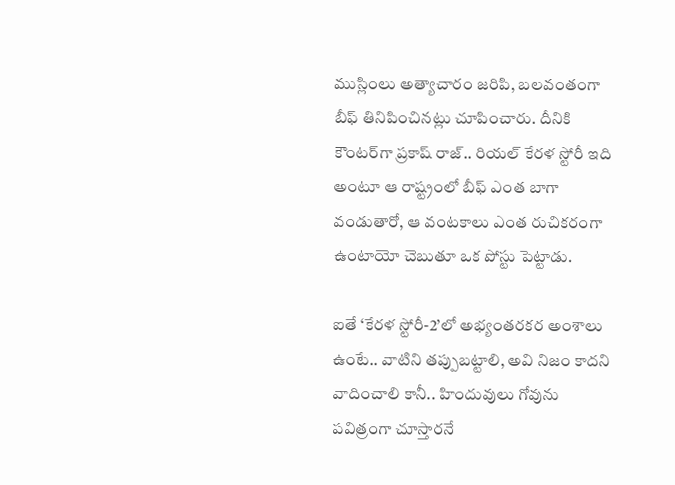ముస్లింలు అత్యాచారం జరిపి, బలవంతంగా బీఫ్ తినిపించినట్లు చూపించారు. దీనికి కౌంటర్‌గా ప్రకాష్ రాజ్.. రియల్ కేరళ స్టోరీ ఇది అంటూ ఆ రాష్ట్రంలో బీఫ్ ఎంత బాగా వండుతారో, ఆ వంటకాలు ఎంత రుచికరంగా ఉంటాయో చెబుతూ ఒక పోస్టు పెట్టాడు.

ఐతే ‘కేరళ స్టోరీ-2’లో అభ్యంతరకర అంశాలు ఉంటే.. వాటిని తప్పుబట్టాలి, అవి నిజం కాదని వాదించాలి కానీ.. హిందువులు గోవును పవిత్రంగా చూస్తారనే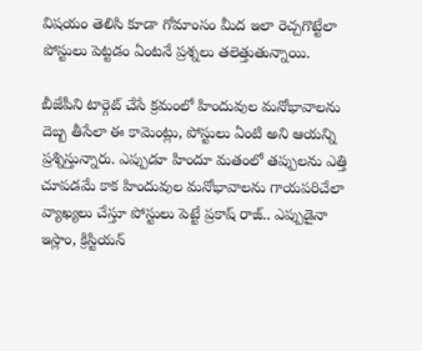విషయం తెలిసి కూడా గోమాంసం మీద ఇలా రెచ్చగొట్టేలా పోస్టులు పెట్టడం ఏంటనే ప్రశ్నలు తలెత్తుతున్నాయి.

బీజేపీని టార్గెట్ చేసే క్రమంలో హిందువుల మనోభావాలను దెబ్బ తీసేలా ఈ కామెంట్లు, పోస్టులు ఏంటి అని ఆయన్ని ప్రశ్నిస్తున్నారు. ఎప్పుడూ హిందూ మతంలో తప్పులను ఎత్తి చూపడమే కాక హిందువుల మనోభావాలను గాయపరిచేలా వ్యాఖ్యలు చేస్తూ పోస్టులు పెట్టే ప్రకాష్ రాజ్.. ఎప్పుడైనా ఇస్లాం, క్రిస్టియన్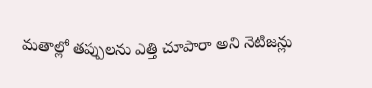మతాల్లో తప్పులను ఎత్తి చూపారా అని నెటిజన్లు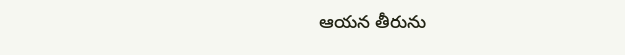ఆయన తీరును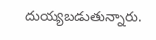దుయ్యబడుతున్నారు.